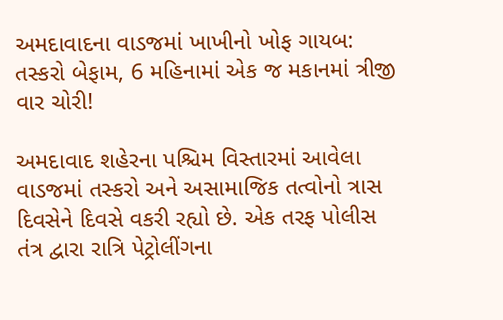અમદાવાદના વાડજમાં ખાખીનો ખોફ ગાયબ: તસ્કરો બેફામ, 6 મહિનામાં એક જ મકાનમાં ત્રીજી વાર ચોરી!

અમદાવાદ શહેરના પશ્ચિમ વિસ્તારમાં આવેલા વાડજમાં તસ્કરો અને અસામાજિક તત્વોનો ત્રાસ દિવસેને દિવસે વકરી રહ્યો છે. એક તરફ પોલીસ તંત્ર દ્વારા રાત્રિ પેટ્રોલીંગના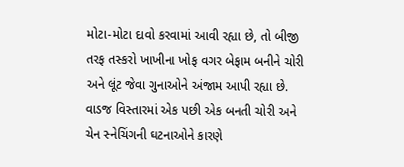મોટા-મોટા દાવો કરવામાં આવી રહ્યા છે, તો બીજી તરફ તસ્કરો ખાખીના ખોફ વગર બેફામ બનીને ચોરી અને લૂંટ જેવા ગુનાઓને અંજામ આપી રહ્યા છે. વાડજ વિસ્તારમાં એક પછી એક બનતી ચોરી અને ચેન સ્નેચિંગની ઘટનાઓને કારણે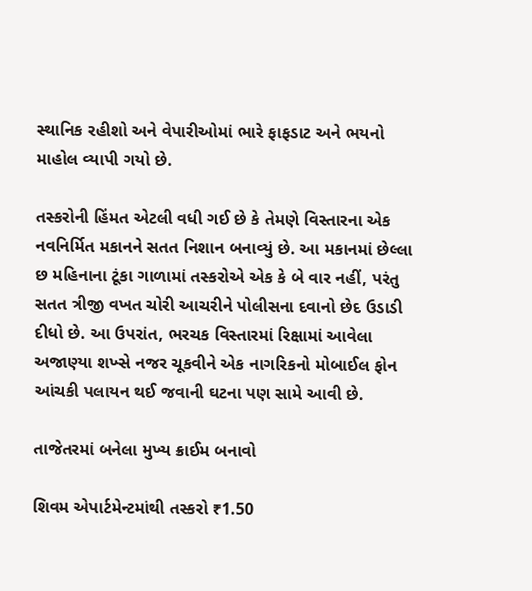સ્થાનિક રહીશો અને વેપારીઓમાં ભારે ફાફડાટ અને ભયનો માહોલ વ્યાપી ગયો છે.

તસ્કરોની હિંમત એટલી વધી ગઈ છે કે તેમણે વિસ્તારના એક નવનિર્મિત મકાનને સતત નિશાન બનાવ્યું છે. આ મકાનમાં છેલ્લા છ મહિનાના ટૂંકા ગાળામાં તસ્કરોએ એક કે બે વાર નહીં, પરંતુ સતત ત્રીજી વખત ચોરી આચરીને પોલીસના દવાનો છેદ ઉડાડી દીધો છે. આ ઉપરાંત, ભરચક વિસ્તારમાં રિક્ષામાં આવેલા અજાણ્યા શખ્સે નજર ચૂકવીને એક નાગરિકનો મોબાઈલ ફોન આંચકી પલાયન થઈ જવાની ઘટના પણ સામે આવી છે.

તાજેતરમાં બનેલા મુખ્ય ક્રાઈમ બનાવો

શિવમ એપાર્ટમેન્ટમાંથી તસ્કરો ₹1.50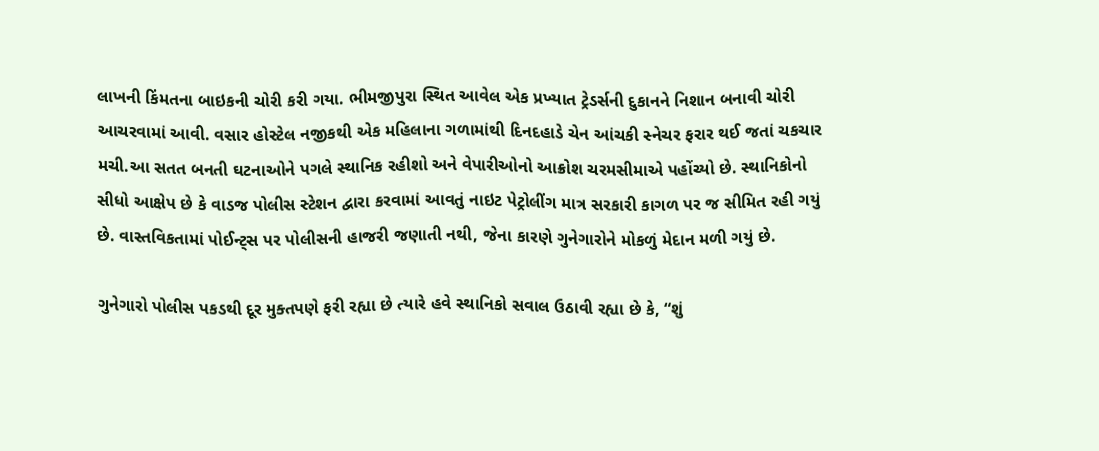લાખની કિંમતના બાઇકની ચોરી કરી ગયા. ભીમજીપુરા સ્થિત આવેલ એક પ્રખ્યાત ટ્રેડર્સની દુકાનને નિશાન બનાવી ચોરી આચરવામાં આવી. વસાર હોસ્ટેલ નજીકથી એક મહિલાના ગળામાંથી દિનદહાડે ચેન આંચકી સ્નેચર ફરાર થઈ જતાં ચકચાર મચી.આ સતત બનતી ઘટનાઓને પગલે સ્થાનિક રહીશો અને વેપારીઓનો આક્રોશ ચરમસીમાએ પહોંચ્યો છે. સ્થાનિકોનો સીધો આક્ષેપ છે કે વાડજ પોલીસ સ્ટેશન દ્વારા કરવામાં આવતું નાઇટ પેટ્રોલીંગ માત્ર સરકારી કાગળ પર જ સીમિત રહી ગયું છે. વાસ્તવિકતામાં પોઈન્ટ્સ પર પોલીસની હાજરી જણાતી નથી, જેના કારણે ગુનેગારોને મોકળું મેદાન મળી ગયું છે.

ગુનેગારો પોલીસ પકડથી દૂર મુક્તપણે ફરી રહ્યા છે ત્યારે હવે સ્થાનિકો સવાલ ઉઠાવી રહ્યા છે કે, “શું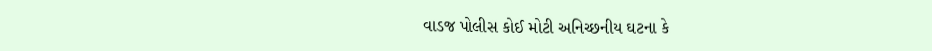વાડજ પોલીસ કોઈ મોટી અનિચ્છનીય ઘટના કે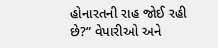હોનારતની રાહ જોઈ રહી છે?” વેપારીઓ અને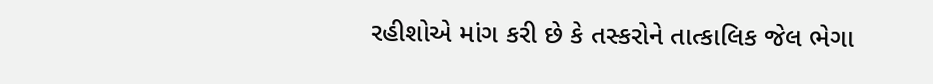રહીશોએ માંગ કરી છે કે તસ્કરોને તાત્કાલિક જેલ ભેગા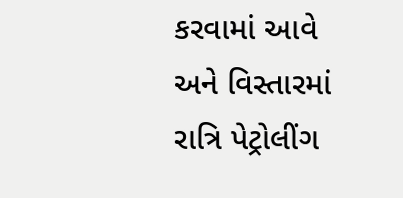કરવામાં આવે અને વિસ્તારમાં રાત્રિ પેટ્રોલીંગ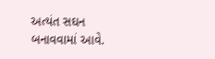અત્યંત સઘન બનાવવામાં આવે.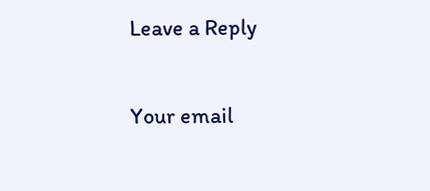Leave a Reply

Your email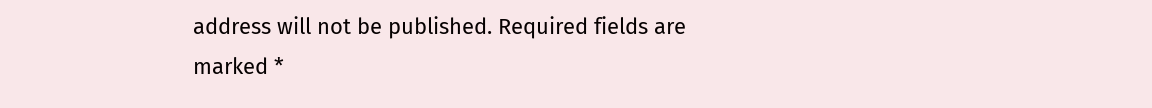address will not be published. Required fields are marked *